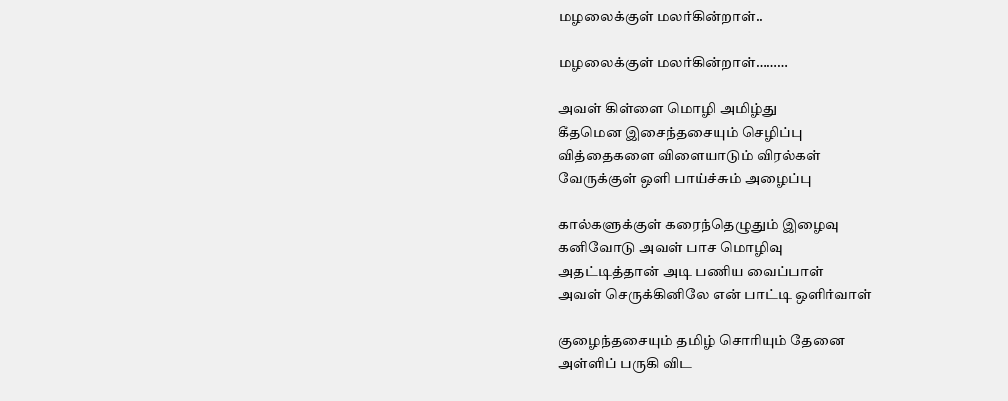மழலைக்குள் மலர்கின்றாள்..

மழலைக்குள் மலர்கின்றாள்………

அவள் கிள்ளை மொழி அமிழ்து
கீதமென இசைந்தசையும் செழிப்பு
வித்தைகளை விளையாடும் விரல்கள்
வேருக்குள் ஒளி பாய்ச்சும் அழைப்பு

கால்களுக்குள் கரைந்தெழுதும் இழைவு
கனிவோடு அவள் பாச மொழிவு
அதட்டித்தான் அடி பணிய வைப்பாள்
அவள் செருக்கினிலே என் பாட்டி ஒளிர்வாள்

குழைந்தசையும் தமிழ் சொரியும் தேனை
அள்ளிப் பருகி விட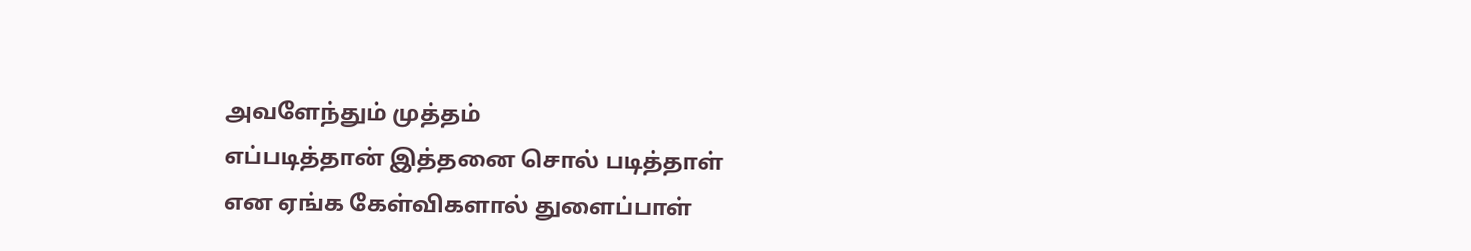அவளேந்தும் முத்தம்
எப்படித்தான் இத்தனை சொல் படித்தாள்
என ஏங்க கேள்விகளால் துளைப்பாள்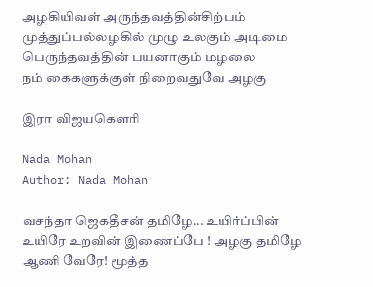அழகியிவள் அருந்தவத்தின்சிற்பம்
முத்துப்பல்லழகில் முழு உலகும் அடிமை
பெருந்தவத்தின் பயனாகும் மழலை
நம் கைகளுக்குள் நிறைவதுவே அழகு

இரா விஜயகௌரி

Nada Mohan
Author: Nada Mohan

வசந்தா ஜெகதீசன் தமிழே... உயிர்ப்பின் உயிரே உறவின் இணைப்பே ! அழகு தமிழே ஆணி வேரே! மூத்த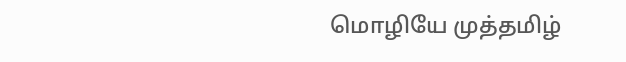மொழியே முத்தமிழ்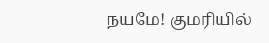நயமே! குமரியில்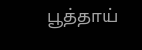பூத்தாய்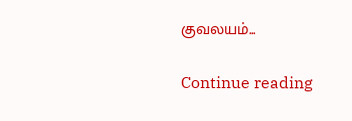குவலயம்...

Continue reading